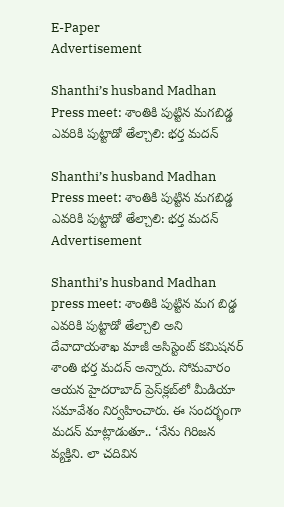E-Paper
Advertisement

Shanthi’s husband Madhan Press meet: శాంతికి పుట్టిన మగబిడ్డ ఎవరికి పుట్టాడో తేల్చాలి: భర్త మదన్

Shanthi’s husband Madhan Press meet: శాంతికి పుట్టిన మగబిడ్డ ఎవరికి పుట్టాడో తేల్చాలి: భర్త మదన్
Advertisement

Shanthi’s husband Madhan press meet: శాంతికి పుట్టిన మగ బిడ్డ ఎవరికి పుట్టాడో తేల్చాలి అని దేవాదాయశాఖ మాజీ అసిస్టెంట్ కమిషనర్ శాంతి భర్త మదన్ అన్నారు. సోమవారం ఆయన హైదరాబాద్ ప్రెస్‌క్లబ్‌లో మీడియా సమావేశం నిర్వహించారు. ఈ సందర్భంగా మదన్ మాట్లాడుతూ.. ‘నేను గిరిజన వ్యక్తిని. లా చదివిన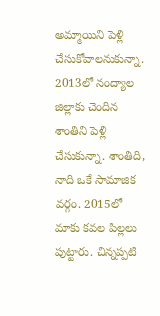అమ్మాయిని పెళ్లి చేసుకోవాలనుకున్నా. 2013లో నంద్యాల జిల్లాకు చెందిన శాంతిని పెళ్లి చేసుకున్నా. శాంతిది, నాది ఒకే సామాజిక వర్గం. 2015లో మాకు కవల పిల్లలు పుట్టారు. చిన్నప్పటి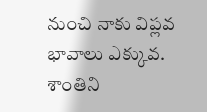నుంచి నాకు విప్లవ భావాలు ఎక్కువ. శాంతిని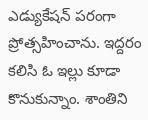ఎడ్యుకేషన్ పరంగా ప్రోత్సహించాను. ఇద్దరం కలిసి ఓ ఇల్లు కూడా కొనుకున్నాం. శాంతిని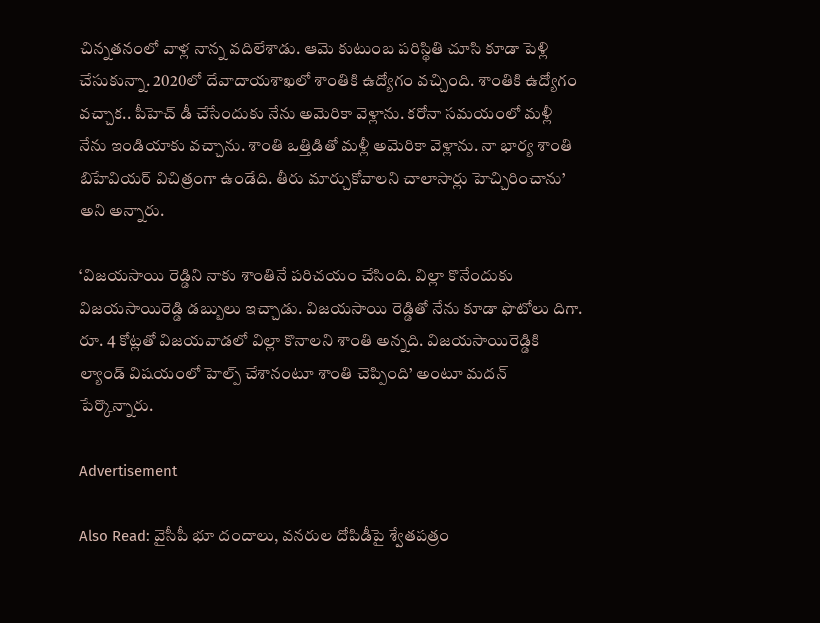చిన్నతనంలో వాళ్ల నాన్న వదిలేశాడు. ఆమె కుటుంబ పరిస్థితి చూసి కూడా పెళ్లి చేసుకున్నా. 2020లో దేవాదాయశాఖలో శాంతికి ఉద్యోగం వచ్చింది. శాంతికి ఉద్యోగం వచ్చాక.. పీహెచ్ డీ చేసేందుకు నేను అమెరికా వెళ్లాను. కరోనా సమయంలో మళ్లీ నేను ఇండియాకు వచ్చాను. శాంతి ఒత్తిడితో మళ్లీ అమెరికా వెళ్లాను. నా భార్య శాంతి బిహేవియర్ విచిత్రంగా ఉండేది. తీరు మార్చుకోవాలని చాలాసార్లు హెచ్చిరించాను’ అని అన్నారు.

‘విజయసాయి రెడ్డిని నాకు శాంతినే పరిచయం చేసింది. విల్లా కొనేందుకు విజయసాయిరెడ్డి డబ్బులు ఇచ్చాడు. విజయసాయి రెడ్డితో నేను కూడా ఫొటోలు దిగా. రూ. 4 కోట్లతో విజయవాడలో విల్లా కొనాలని శాంతి అన్నది. విజయసాయిరెడ్డికి ల్యాండ్ విషయంలో హెల్ప్ చేశానంటూ శాంతి చెప్పింది’ అంటూ మదన్ పేర్కొన్నారు.

Advertisement

Also Read: వైసీపీ భూ దందాలు, వనరుల దోపిడీపై శ్వేతపత్రం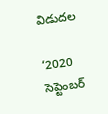విడుదల

‘2020 సెప్టెంబర్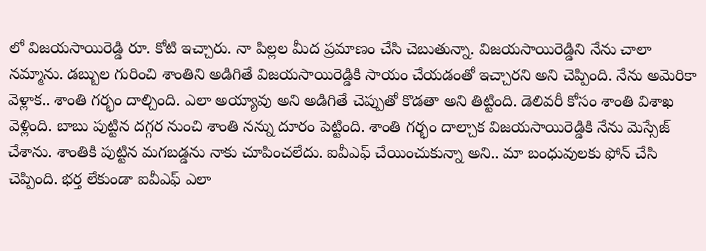లో విజయసాయిరెడ్డి రూ. కోటి ఇచ్చారు. నా పిల్లల మీద ప్రమాణం చేసి చెబుతున్నా. విజయసాయిరెడ్డిని నేను చాలా నమ్మాను. డబ్బుల గురించి శాంతిని అడిగితే విజయసాయిరెడ్డికి సాయం చేయడంతో ఇచ్చారని అని చెప్పింది. నేను అమెరికా వెళ్లాక.. శాంతి గర్భం దాల్చింది. ఎలా అయ్యావు అని అడిగితే చెప్పుతో కొడతా అని తిట్టింది. డెలివరీ కోసం శాంతి విశాఖ వెళ్లింది. బాబు పుట్టిన దగ్గర నుంచి శాంతి నన్ను దూరం పెట్టింది. శాంతి గర్భం దాల్చాక విజయసాయిరెడ్డికి నేను మెస్సేజ్ చేశాను. శాంతికి పుట్టిన మగబడ్డను నాకు చూపించలేదు. ఐవీఎఫ్ చేయించుకున్నా అని.. మా బంధువులకు ఫోన్ చేసి చెప్పింది. భర్త లేకుండా ఐవీఎఫ్ ఎలా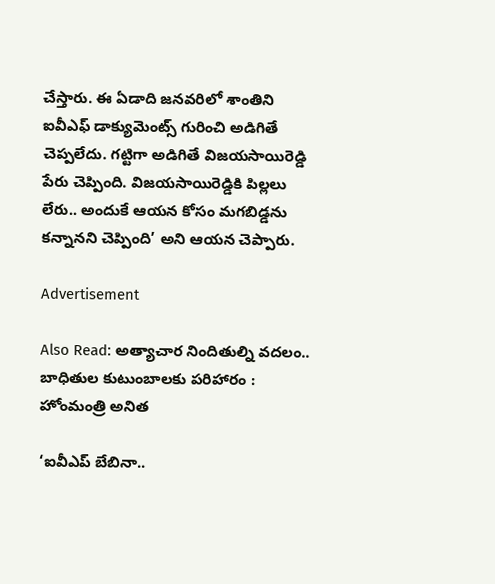చేస్తారు. ఈ ఏడాది జనవరిలో శాంతిని ఐవీఎఫ్ డాక్యుమెంట్స్ గురించి అడిగితే చెప్పలేదు. గట్టిగా అడిగితే విజయసాయిరెడ్డి పేరు చెప్పింది. విజయసాయిరెడ్డికి పిల్లలు లేరు.. అందుకే ఆయన కోసం మగబిడ్డను కన్నానని చెప్పింది’ అని ఆయన చెప్పారు.

Advertisement

Also Read: అత్యాచార నిందితుల్ని వదలం.. బాధితుల కుటుంబాలకు పరిహారం : హోంమంత్రి అనిత

‘ఐవీఎప్ బేబినా..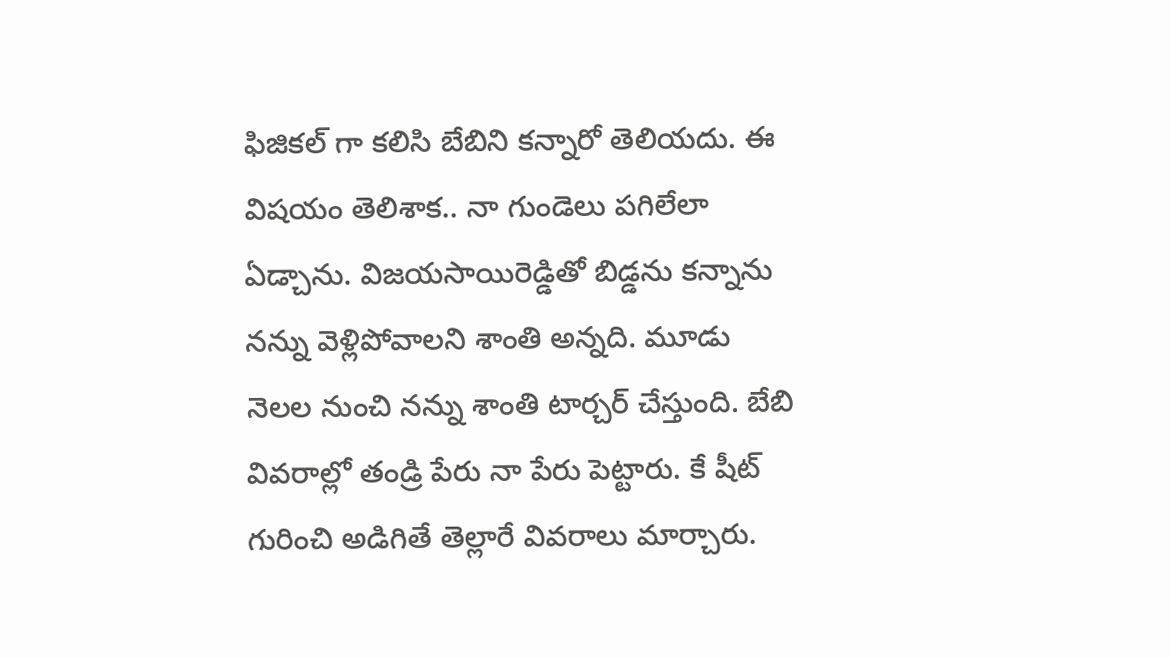ఫిజికల్ గా కలిసి బేబిని కన్నారో తెలియదు. ఈ విషయం తెలిశాక.. నా గుండెలు పగిలేలా ఏడ్చాను. విజయసాయిరెడ్డితో బిడ్డను కన్నాను నన్ను వెళ్లిపోవాలని శాంతి అన్నది. మూడు నెలల నుంచి నన్ను శాంతి టార్చర్ చేస్తుంది. బేబి వివరాల్లో తండ్రి పేరు నా పేరు పెట్టారు. కే షీట్ గురించి అడిగితే తెల్లారే వివరాలు మార్చారు.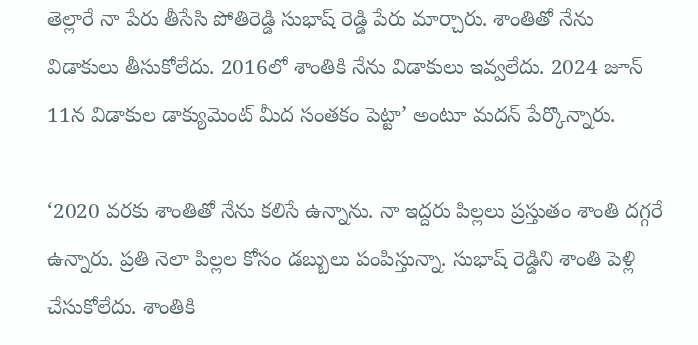తెల్లారే నా పేరు తీసేసి పోతిరెడ్డి సుభాష్ రెడ్డి పేరు మార్చారు. శాంతితో నేను విడాకులు తీసుకోలేదు. 2016లో శాంతికి నేను విడాకులు ఇవ్వలేదు. 2024 జూన్ 11న విడాకుల డాక్యుమెంట్ మీద సంతకం పెట్టా’ అంటూ మదన్ పేర్కొన్నారు.

‘2020 వరకు శాంతితో నేను కలిసే ఉన్నాను. నా ఇద్దరు పిల్లలు ప్రస్తుతం శాంతి దగ్గరే ఉన్నారు. ప్రతి నెలా పిల్లల కోసం డబ్బులు పంపిస్తున్నా. సుభాష్ రెడ్డిని శాంతి పెళ్లి చేసుకోలేదు. శాంతికి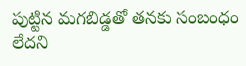పుట్టిన మగబిడ్డతో తనకు సంబంధం లేదని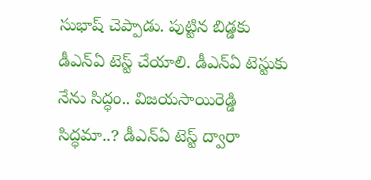సుభాష్ చెప్పాడు. పుట్టిన బిడ్డకు డీఎన్ఏ టెస్ట్ చేయాలి. డీఎన్ఏ టెస్టుకు నేను సిద్ధం.. విజయసాయిరెడ్డి సిద్ధమా..? డీఎన్ఏ టెస్ట్ ద్వారా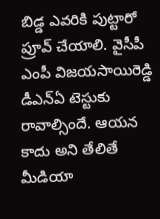బిడ్డ ఎవరికి పుట్టారో ప్రూవ్ చేయాలి. వైసీపీ ఎంపీ విజయసాయిరెడ్డి డీఎన్ఏ టెస్టుకు రావాల్సిందే. ఆయన కాదు అని తేలితే మీడియా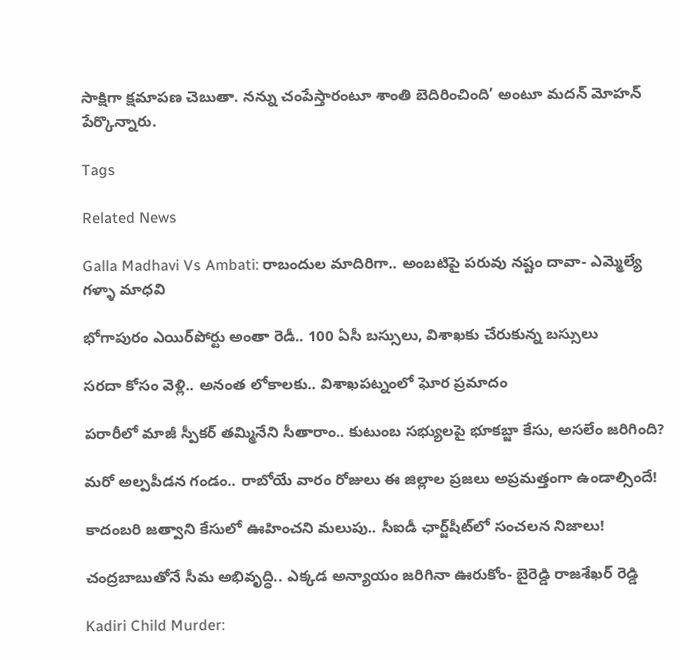సాక్షిగా క్షమాపణ చెబుతా. నన్ను చంపేస్తారంటూ శాంతి బెదిరించింది’ అంటూ మదన్ మోహన్ పేర్కొన్నారు.

Tags

Related News

Galla Madhavi Vs Ambati: రాబందుల మాదిరిగా.. అంబటిపై పరువు నష్టం దావా- ఎమ్మెల్యే గళ్ళా మాధవి

భోగాపురం ఎయిర్‌పోర్టు అంతా రెడీ.. 100 ఏసీ బస్సులు, విశాఖకు చేరుకున్న బస్సులు

సరదా కోసం వెళ్లి.. అనంత లోకాలకు.. విశాఖపట్నంలో ఘోర ప్రమాదం

పరారీలో మాజీ స్పీకర్ తమ్మినేని సీతారాం.. కుటుంబ సభ్యులపై భూకబ్జా కేసు, అసలేం జరిగింది?

మరో అల్పపీడన గండం.. రాబోయే వారం రోజులు ఈ జిల్లాల ప్రజలు అప్రమత్తంగా ఉండాల్సిందే!

కాదంబరి జత్వాని కేసులో ఊహించని మలుపు.. సీఐడీ ఛార్జ్‌షీట్‌లో సంచలన నిజాలు!

చంద్రబాబుతోనే సీమ అభివృద్ధి.. ఎక్కడ అన్యాయం జరిగినా ఊరుకోం- బైరెడ్డి రాజశేఖర్ రెడ్డి

Kadiri Child Murder: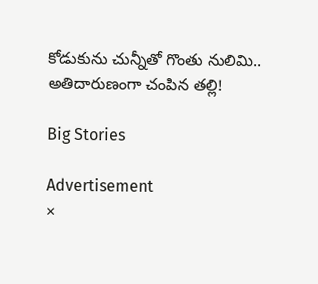కోడుకును చున్నీతో గొంతు నులిమి.. అతిదారుణంగా చంపిన తల్లి!

Big Stories

Advertisement
×